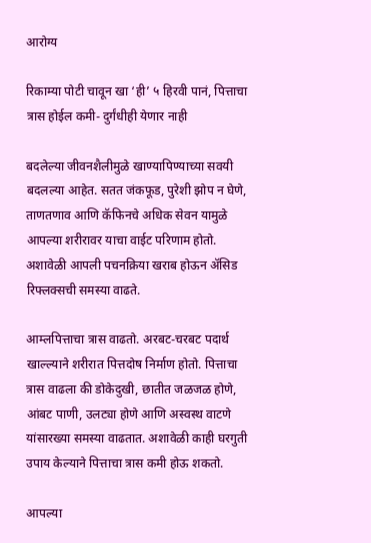आरोग्य

रिकाम्या पोटी चावून खा ‘ही’ ५ हिरवी पानं, पित्ताचा त्रास होईल कमी- दुर्गंधीही येणार नाही

बदलेल्या जीवनशैलीमुळे खाण्यापिण्याच्या सवयी बदलल्या आहेत. सतत जंकफूड, पुरेशी झोप न घेणे, ताणतणाव आणि कॅफिनचे अधिक सेवन यामुळे आपल्या शरीरावर याचा वाईट परिणाम होतो. अशावेळी आपली पचनक्रिया खराब होऊन अ‍ॅसिड रिफ्लक्सची समस्या वाढते.

आम्लपित्ताचा त्रास वाढतो. अरबट-चरबट पदार्थ खाल्ल्याने शरीरात पित्तदोष निर्माण होतो. पित्ताचा त्रास वाढला की डोकेदुखी, छातीत जळजळ होणे, आंबट पाणी, उलट्या होणे आणि अस्वस्थ वाटणे यांसारख्या समस्या वाढतात. अशावेळी काही घरगुती उपाय केल्याने पित्ताचा त्रास कमी होऊ शकतो.

आपल्या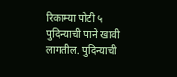रिकाम्या पोटी ५ पुदिन्याची पाने खावी लागतील. पुदिन्याची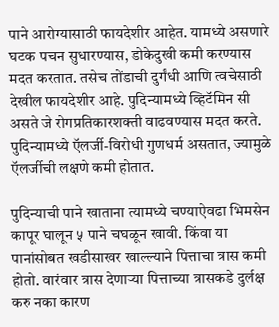पाने आरोग्यासाठी फायदेशीर आहेत. यामध्ये असणारे घटक पचन सुधारण्यास, डोकेदुखी कमी करण्यास मदत करतात. तसेच तोंडाची दुर्गंधी आणि त्वचेसाठी देखील फायदेशीर आहे. पुदिन्यामध्ये व्हिटॅमिन सी असते जे रोगप्रतिकारशक्ती वाढवण्यास मदत करते. पुदिन्यामध्ये ऍलर्जी-विरोधी गुणधर्म असतात, ज्यामुळे ऍलर्जीची लक्षणे कमी होतात.

पुदिन्याची पाने खाताना त्यामध्ये चण्याऐवढा भिमसेन कापूर घालून ५ पाने चघळून खावी. किंवा या पानांसोबत खडीसाखर खाल्ल्याने पित्ताचा त्रास कमी होतो. वारंवार त्रास देणाऱ्या पित्ताच्या त्रासकडे दुर्लक्ष करु नका कारण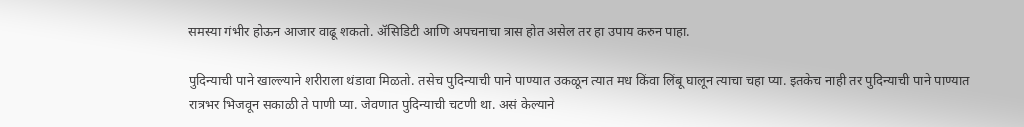समस्या गंभीर होऊन आजार वाढू शकतो. ॲसिडिटी आणि अपचनाचा त्रास होत असेल तर हा उपाय करुन पाहा.

पुदिन्याची पाने खाल्ल्याने शरीराला थंडावा मिळतो. तसेच पुदिन्याची पाने पाण्यात उकळून त्यात मध किंवा लिंबू घालून त्याचा चहा प्या. इतकेच नाही तर पुदिन्याची पाने पाण्यात रात्रभर भिजवून सकाळी ते पाणी प्या. जेवणात पुदिन्याची चटणी था. असं केल्याने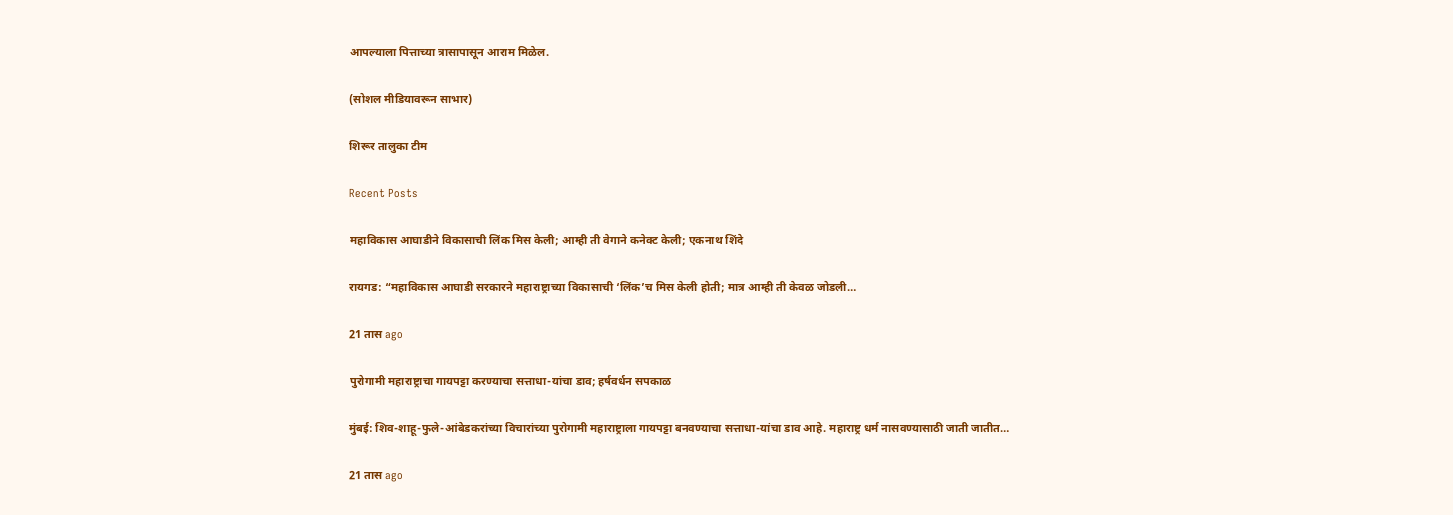आपल्याला पित्ताच्या त्रासापासून आराम मिळेल.

(सोशल मीडियावरून साभार)

शिरूर तालुका टीम

Recent Posts

महाविकास आघाडीने विकासाची लिंक मिस केली; आम्ही ती वेगाने कनेक्ट केली; एकनाथ शिंदे

रायगड: “महाविकास आघाडी सरकारने महाराष्ट्राच्या विकासाची ‘लिंक’च मिस केली होती; मात्र आम्ही ती केवळ जोडली…

21 तास ago

पुरोगामी महाराष्ट्राचा गायपट्टा करण्याचा सत्ताधा-यांचा डाव; हर्षवर्धन सपकाळ

मुंबई: शिव-शाहू-फुले-आंबेडकरांच्या विचारांच्या पुरोगामी महाराष्ट्राला गायपट्टा बनवण्याचा सत्ताधा-यांचा डाव आहे. महाराष्ट्र धर्म नासवण्यासाठी जाती जातीत…

21 तास ago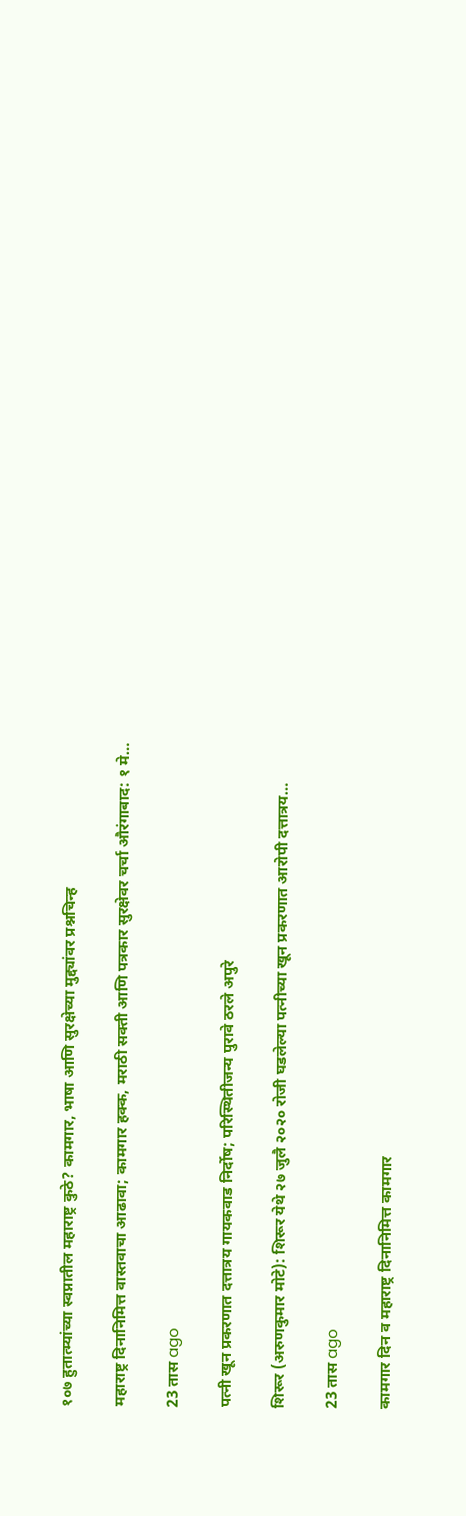१०७ हुतात्म्यांच्या स्वप्नातील महाराष्ट्र कुठे? कामगार, भाषा आणि सुरक्षेच्या मुद्द्यांवर प्रश्नचिन्ह

महाराष्ट्र दिनानिमित्त वास्तवाचा आढावा; कामगार हक्क, मराठी सक्ती आणि पत्रकार सुरक्षेवर चर्चा औरंगाबाद: १ मे…

23 तास ago

पत्नी खून प्रकरणात दत्तात्रय गायकवाड निर्दोष; परिस्थितीजन्य पुरावे ठरले अपुरे

शिरूर (अरुणकुमार मोटे): शिरूर येथे २७ जुलै २०२० रोजी घडलेल्या पत्नीच्या खून प्रकरणात आरोपी दत्तात्रय…

23 तास ago

कामगार दिन व महाराष्ट्र दिनानिमित्त कामगार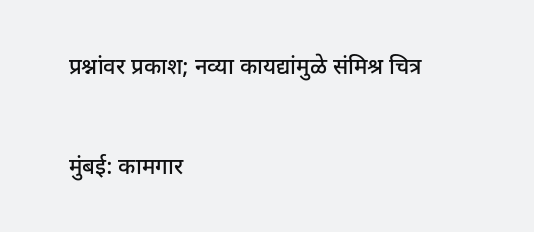प्रश्नांवर प्रकाश; नव्या कायद्यांमुळे संमिश्र चित्र

मुंबई: कामगार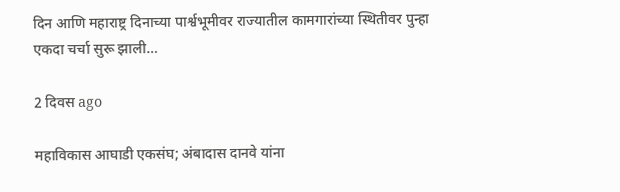दिन आणि महाराष्ट्र दिनाच्या पार्श्वभूमीवर राज्यातील कामगारांच्या स्थितीवर पुन्हा एकदा चर्चा सुरू झाली…

2 दिवस ago

महाविकास आघाडी एकसंघ; अंबादास दानवे यांना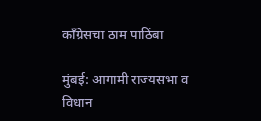काँग्रेसचा ठाम पाठिंबा

मुंबई: आगामी राज्यसभा व विधान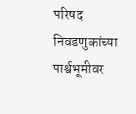परिषद निवडणुकांच्या पार्श्वभूमीवर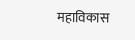महाविकास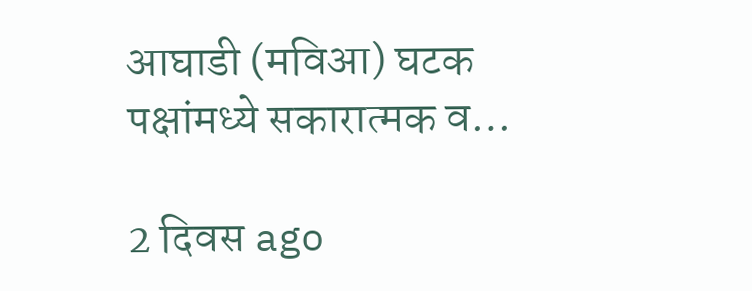आघाडी (मविआ) घटक पक्षांमध्ये सकारात्मक व…

2 दिवस ago